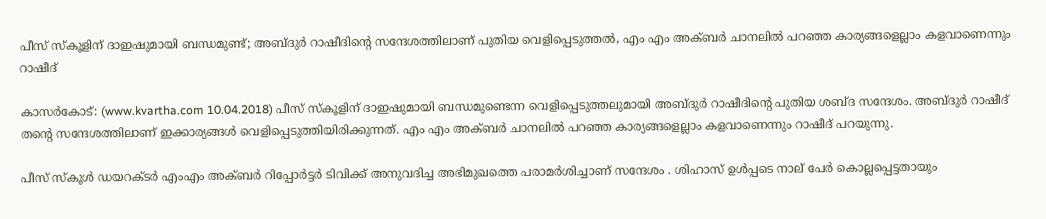പീസ് സ്‌കൂളിന് ദാഇഷുമായി ബന്ധമുണ്ട്; അബ്ദുര്‍ റാഷീദിന്റെ സന്ദേശത്തിലാണ് പുതിയ വെളിപ്പെടുത്തല്‍, എം എം അക്ബര്‍ ചാനലില്‍ പറഞ്ഞ കാര്യങ്ങളെല്ലാം കളവാണെന്നും റാഷീദ്

കാസര്‍കോട്: (www.kvartha.com 10.04.2018) പീസ് സ്‌കൂളിന് ദാഇഷുമായി ബന്ധമുണ്ടെന്ന വെളിപ്പെടുത്തലുമായി അബ്ദുര്‍ റാഷീദിന്റെ പുതിയ ശബ്ദ സന്ദേശം. അബ്ദുര്‍ റാഷീദ് തന്റെ സന്ദേശത്തിലാണ് ഇക്കാര്യങ്ങള്‍ വെളിപ്പെടുത്തിയിരിക്കുന്നത്. എം എം അക്ബര്‍ ചാനലില്‍ പറഞ്ഞ കാര്യങ്ങളെല്ലാം കളവാണെന്നും റാഷീദ് പറയുന്നു.

പീസ് സ്‌കൂള്‍ ഡയറക്ടര്‍ എംഎം അക്ബര്‍ റിപ്പോര്‍ട്ടര്‍ ടിവിക്ക് അനുവദിച്ച അഭിമുഖത്തെ പരാമര്‍ശിച്ചാണ് സന്ദേശം . ശിഹാസ് ഉള്‍പ്പടെ നാല് പേര്‍ കൊല്ലപ്പെട്ടതായും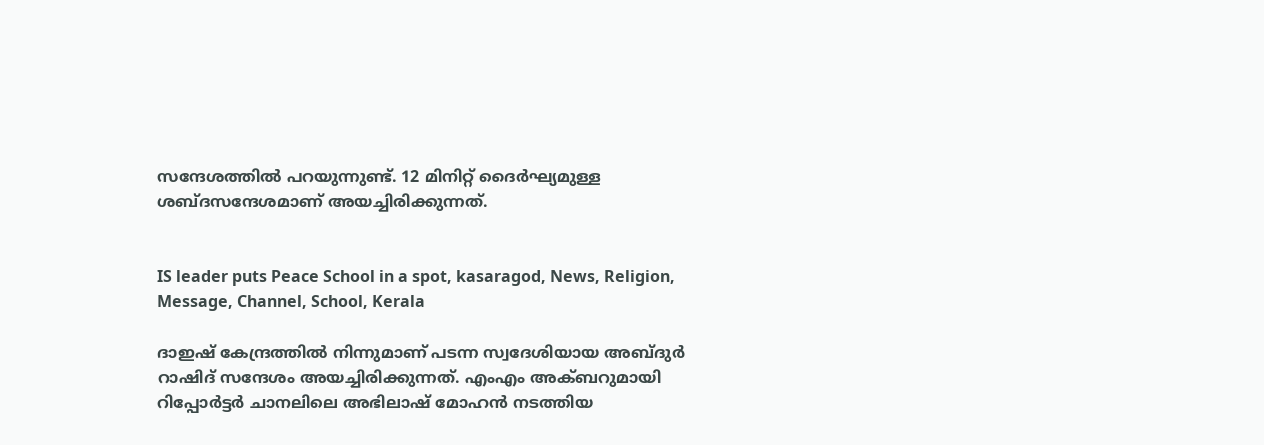സന്ദേശത്തില്‍ പറയുന്നുണ്ട്. 12 മിനിറ്റ് ദൈര്‍ഘ്യമുള്ള ശബ്ദസന്ദേശമാണ് അയച്ചിരിക്കുന്നത്.


IS leader puts Peace School in a spot, kasaragod, News, Religion, Message, Channel, School, Kerala

ദാഇഷ് കേന്ദ്രത്തില്‍ നിന്നുമാണ് പടന്ന സ്വദേശിയായ അബ്ദുര്‍ റാഷിദ് സന്ദേശം അയച്ചിരിക്കുന്നത്. എംഎം അക്ബറുമായി റിപ്പോര്‍ട്ടര്‍ ചാനലിലെ അഭിലാഷ് മോഹന്‍ നടത്തിയ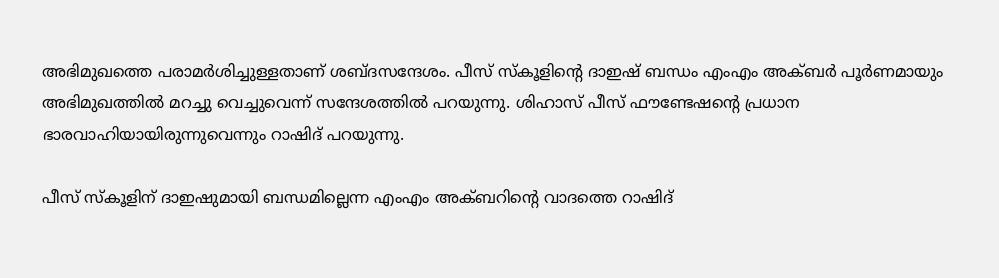അഭിമുഖത്തെ പരാമര്‍ശിച്ചുള്ളതാണ് ശബ്ദസന്ദേശം. പീസ് സ്‌കൂളിന്റെ ദാഇഷ് ബന്ധം എംഎം അക്ബര്‍ പൂര്‍ണമായും അഭിമുഖത്തില്‍ മറച്ചു വെച്ചുവെന്ന് സന്ദേശത്തില്‍ പറയുന്നു. ശിഹാസ് പീസ് ഫൗണ്ടേഷന്റെ പ്രധാന ഭാരവാഹിയായിരുന്നുവെന്നും റാഷിദ് പറയുന്നു.

പീസ് സ്‌കൂളിന് ദാഇഷുമായി ബന്ധമില്ലെന്ന എംഎം അക്ബറിന്റെ വാദത്തെ റാഷിദ്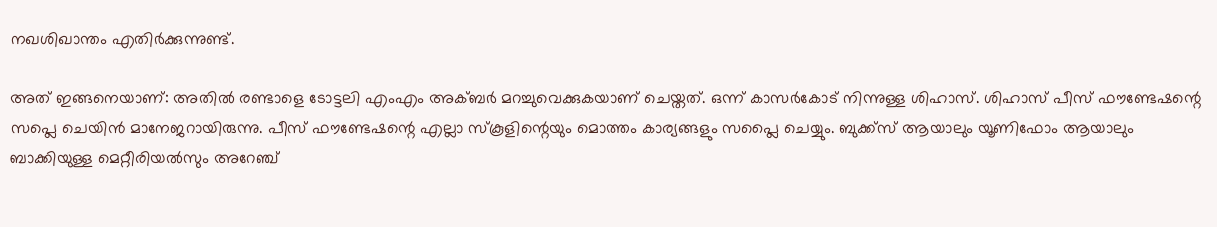നഖശിഖാന്തം എതിര്‍ക്കുന്നുണ്ട്.

അത് ഇങ്ങനെയാണ്: അതില്‍ രണ്ടാളെ ടോട്ടലി എംഎം അക്ബര്‍ മറച്ചുവെക്കുകയാണ് ചെയ്തത്. ഒന്ന് കാസര്‍കോട് നിന്നുള്ള ശിഹാസ്. ശിഹാസ് പീസ് ഫൗണ്ടേഷന്റെ സപ്ലെ ചെയിന്‍ മാനേജറായിരുന്നു. പീസ് ഫൗണ്ടേഷന്റെ എല്ലാ സ്‌കൂളിന്റെയും മൊത്തം കാര്യങ്ങളും സപ്ലൈ ചെയ്യും. ബുക്ക്‌സ് ആയാലും യൂണിഫോം ആയാലും ബാക്കിയുള്ള മെറ്റീരിയല്‍സും അറേഞ്ച്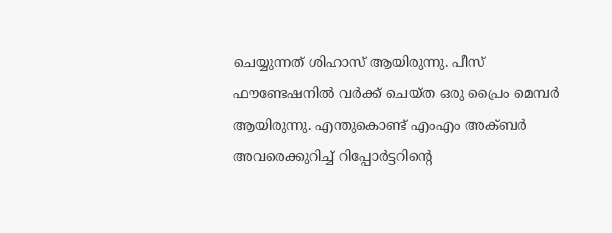ചെയ്യുന്നത് ശിഹാസ് ആയിരുന്നു. പീസ് ഫൗണ്ടേഷനില്‍ വര്‍ക്ക് ചെയ്ത ഒരു പ്രൈം മെമ്പര്‍ ആയിരുന്നു. എന്തുകൊണ്ട് എംഎം അക്ബര്‍ അവരെക്കുറിച്ച് റിപ്പോര്‍ട്ടറിന്റെ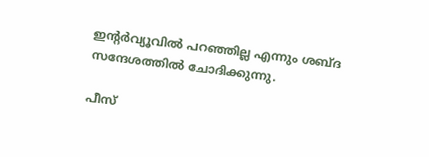ഇന്റര്‍വ്യൂവില്‍ പറഞ്ഞില്ല എന്നും ശബ്ദ സന്ദേശത്തില്‍ ചോദിക്കുന്നു.

പീസ്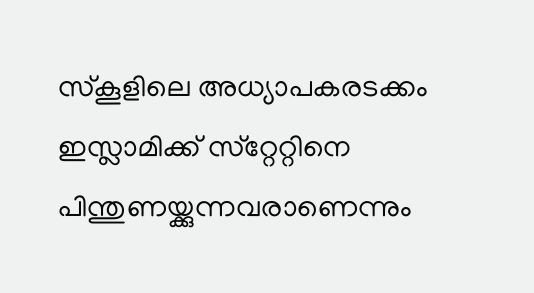സ്‌കൂളിലെ അധ്യാപകരടക്കം ഇസ്ലാമിക്ക് സ്‌റ്റേറ്റിനെ പിന്തുണയ്ക്കുന്നവരാണെന്നും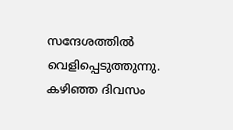സന്ദേശത്തില്‍ വെളിപ്പെടുത്തുന്നു. കഴിഞ്ഞ ദിവസം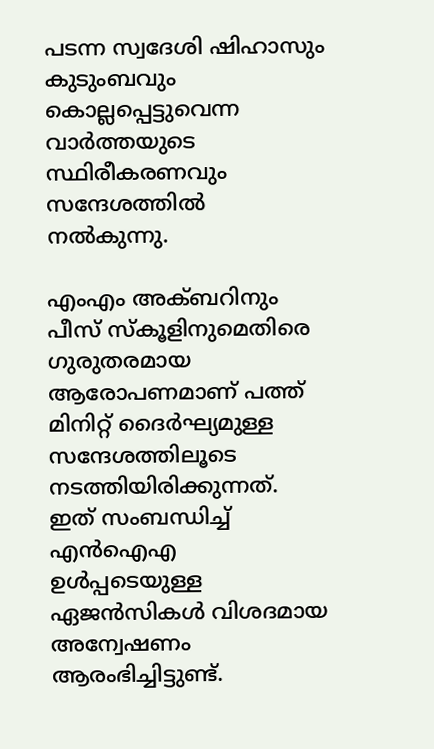പടന്ന സ്വദേശി ഷിഹാസും കുടുംബവും കൊല്ലപ്പെട്ടുവെന്ന വാര്‍ത്തയുടെ സ്ഥിരീകരണവും സന്ദേശത്തില്‍ നല്‍കുന്നു.

എംഎം അക്ബറിനും പീസ് സ്‌കൂളിനുമെതിരെ ഗുരുതരമായ ആരോപണമാണ് പത്ത് മിനിറ്റ് ദൈര്‍ഘ്യമുള്ള സന്ദേശത്തിലൂടെ നടത്തിയിരിക്കുന്നത്. ഇത് സംബന്ധിച്ച് എന്‍ഐഎ ഉള്‍പ്പടെയുള്ള ഏജന്‍സികള്‍ വിശദമായ അന്വേഷണം ആരംഭിച്ചിട്ടുണ്ട്.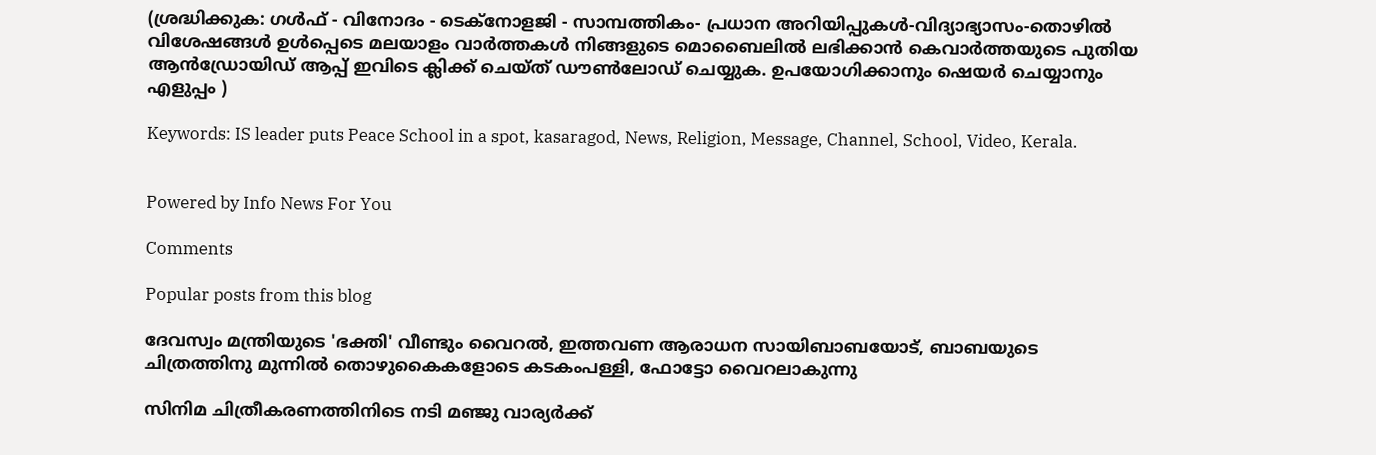(ശ്രദ്ധിക്കുക: ഗൾഫ് - വിനോദം - ടെക്നോളജി - സാമ്പത്തികം- പ്രധാന അറിയിപ്പുകൾ-വിദ്യാഭ്യാസം-തൊഴിൽ വിശേഷങ്ങൾ ഉൾപ്പെടെ മലയാളം വാർത്തകൾ നിങ്ങളുടെ മൊബൈലിൽ ലഭിക്കാൻ കെവാർത്തയുടെ പുതിയ ആൻഡ്രോയിഡ് ആപ്പ് ഇവിടെ ക്ലിക്ക് ചെയ്ത് ഡൗൺലോഡ് ചെയ്യുക. ഉപയോഗിക്കാനും ഷെയർ ചെയ്യാനും എളുപ്പം )

Keywords: IS leader puts Peace School in a spot, kasaragod, News, Religion, Message, Channel, School, Video, Kerala.


Powered by Info News For You

Comments

Popular posts from this blog

ദേവസ്വം മന്ത്രിയുടെ 'ഭക്തി' വീണ്ടും വൈറല്‍, ഇത്തവണ ആരാധന സായിബാബയോട്, ബാബയുടെ ചിത്രത്തിനു മുന്നില്‍ തൊഴുകൈകളോടെ കടകംപള്ളി, ഫോട്ടോ വൈറലാകുന്നു

സിനിമ ചിത്രീകരണത്തിനിടെ നടി മഞ്ജു വാര്യര്‍ക്ക്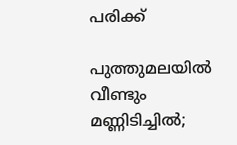പരിക്ക്

പുത്തുമലയില്‍ വീണ്ടും മണ്ണിടിച്ചില്‍;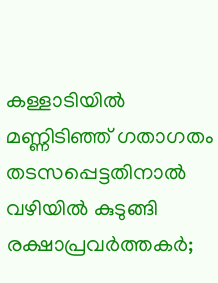കള്ളാടിയില്‍ മണ്ണിടിഞ്ഞ് ഗതാഗതം തടസപ്പെട്ടതിനാല്‍ വഴിയില്‍ കുടുങ്ങി രക്ഷാപ്രവര്‍ത്തകര്‍;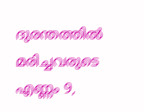ദുരന്തത്തില്‍ മരിച്ചവരുടെ എണ്ണം 9,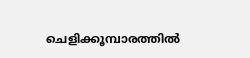ചെളിക്കൂമ്പാരത്തില്‍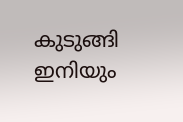കുടുങ്ങി ഇനിയും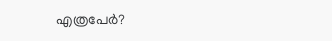എത്രപേര്‍?